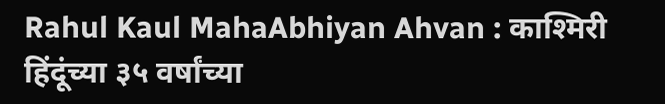Rahul Kaul MahaAbhiyan Ahvan : काश्मिरी हिंदूंच्या ३५ वर्षांच्या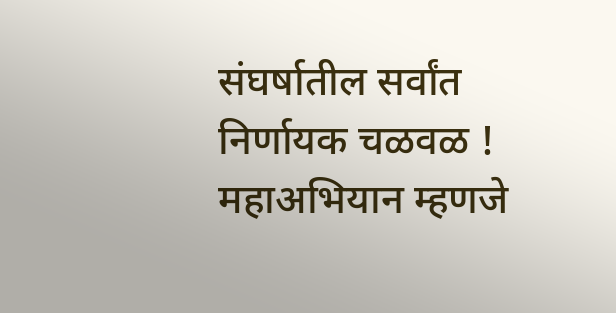संघर्षातील सर्वांत निर्णायक चळवळ !
महाअभियान म्हणजे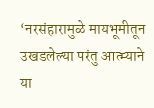‘नरसंहारामुळे मायभूमीतून उखडलेल्या परंतु आत्म्याने या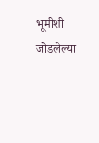भूमीशी जोडलेल्या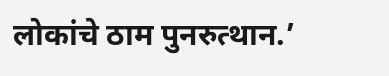लोकांचे ठाम पुनरुत्थान.’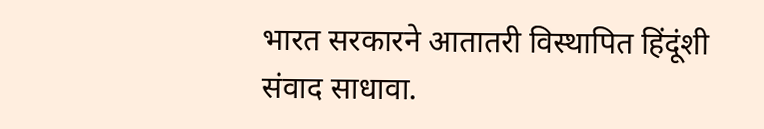भारत सरकारने आतातरी विस्थापित हिंदूंशी संवाद साधावा.